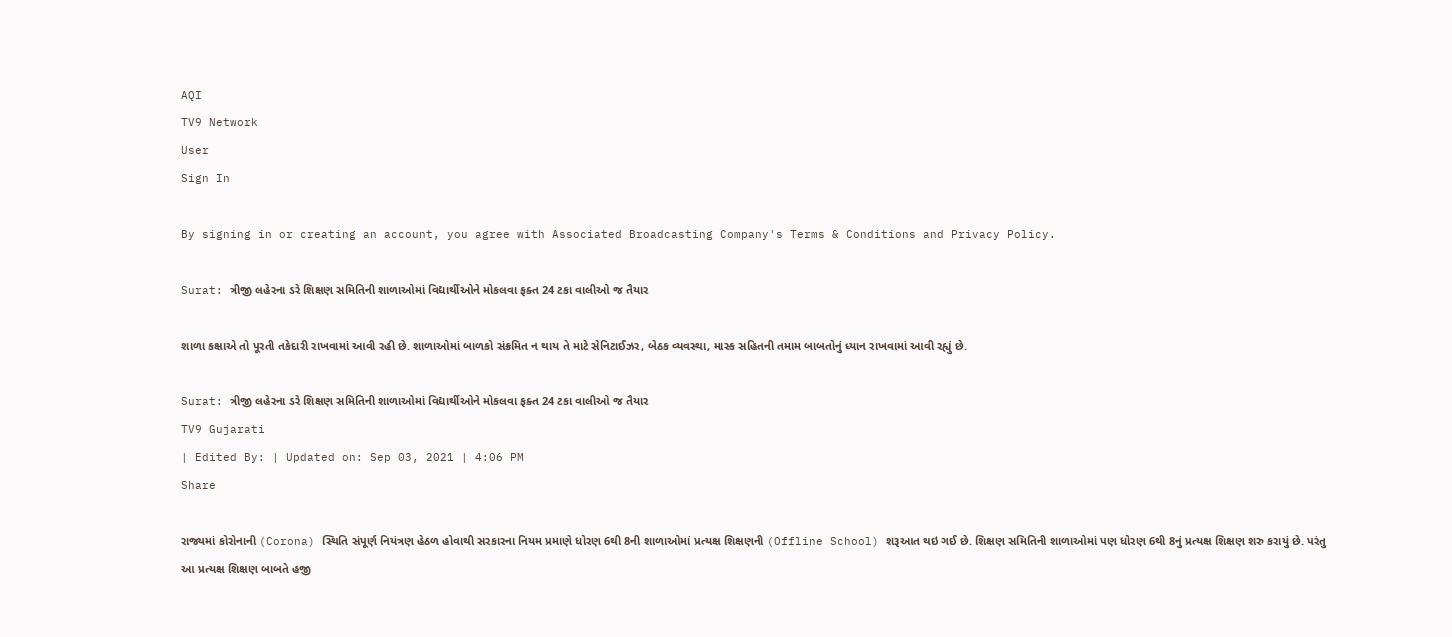AQI
TV9 Network
User
Sign In

By signing in or creating an account, you agree with Associated Broadcasting Company's Terms & Conditions and Privacy Policy.

Surat: ત્રીજી લહેરના ડરે શિક્ષણ સમિતિની શાળાઓમાં વિદ્યાર્થીઓને મોકલવા ફક્ત 24 ટકા વાલીઓ જ તૈયાર

શાળા કક્ષાએ તો પૂરતી તકેદારી રાખવામાં આવી રહી છે. શાળાઓમાં બાળકો સંક્રમિત ન થાય તે માટે સેનિટાઈઝર, બેઠક વ્યવસ્થા, માસ્ક સહિતની તમામ બાબતોનું ધ્યાન રાખવામાં આવી રહ્યું છે.

Surat: ત્રીજી લહેરના ડરે શિક્ષણ સમિતિની શાળાઓમાં વિદ્યાર્થીઓને મોકલવા ફક્ત 24 ટકા વાલીઓ જ તૈયાર
TV9 Gujarati
| Edited By: | Updated on: Sep 03, 2021 | 4:06 PM
Share

રાજ્યમાં કોરોનાની (Corona) સ્થિતિ સંપૂર્ણ નિયંત્રણ હેઠળ હોવાથી સરકારના નિયમ પ્રમાણે ધોરણ 6થી 8ની શાળાઓમાં પ્રત્યક્ષ શિક્ષણની (Offline School) શરૂઆત થઇ ગઈ છે. શિક્ષણ સમિતિની શાળાઓમાં પણ ધોરણ 6થી 8નું પ્રત્યક્ષ શિક્ષણ શરુ કરાયું છે. પરંતુ આ પ્રત્યક્ષ શિક્ષણ બાબતે હજી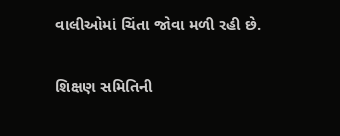વાલીઓમાં ચિંતા જોવા મળી રહી છે.

શિક્ષણ સમિતિની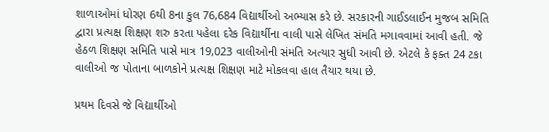શાળાઓમાં ધોરણ 6થી 8ના કુલ 76,684 વિદ્યાર્થીઓ અભ્યાસ કરે છે. સરકારની ગાઈડલાઈન મુજબ સમિતિ દ્વારા પ્રત્યક્ષ શિક્ષણ શરુ કરતા પહેલા દરેક વિદ્યાર્થીના વાલી પાસે લેખિત સંમતિ મગાવવામાં આવી હતી. જે હેઠળ શિક્ષણ સમિતિ પાસે માત્ર 19,023 વાલીઓની સંમતિ અત્યાર સુધી આવી છે. એટલે કે ફક્ત 24 ટકા વાલીઓ જ પોતાના બાળકોને પ્રત્યક્ષ શિક્ષણ માટે મોકલવા હાલ તૈયાર થયા છે.

પ્રથમ દિવસે જે વિદ્યાર્થીઓ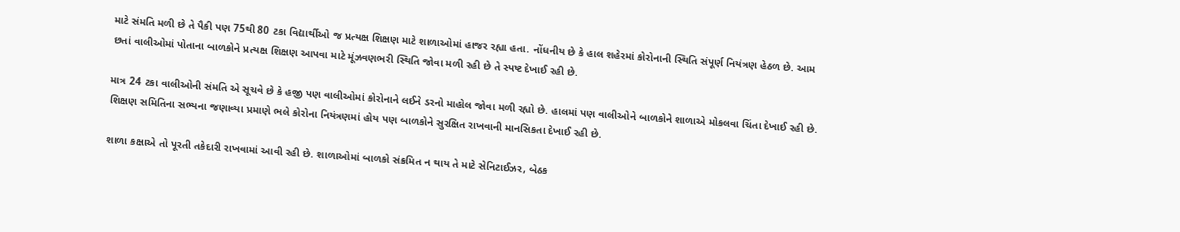માટે સંમતિ મળી છે તે પૈકી પણ 75થી 80 ટકા વિદ્યાર્થીઓ જ પ્રત્યક્ષ શિક્ષણ માટે શાળાઓમાં હાજર રહ્યા હતા. નોંધનીય છે કે હાલ શહેરમાં કોરોનાની સ્થિતિ સંપૂર્ણ નિયંત્રણ હેઠળ છે. આમ છતાં વાલીઓમાં પોતાના બાળકોને પ્રત્યક્ષ શિક્ષણ આપવા માટે મૂંઝવણભરી સ્થિતિ જોવા મળી રહી છે તે સ્પષ્ટ દેખાઈ રહી છે.

માત્ર 24 ટકા વાલીઓની સંમતિ એ સૂચવે છે કે હજી પણ વાલીઓમાં કોરોનાને લઈને ડરનો માહોલ જોવા મળી રહ્યો છે. હાલમાં પણ વાલીઓને બાળકોને શાળાએ મોકલવા ચિંતા દેખાઈ રહી છે. શિક્ષણ સમિતિના સભ્યના જણાવ્યા પ્રમાણે ભલે કોરોના નિયંત્રણમાં હોય પણ બાળકોને સુરક્ષિત રાખવાની માનસિકતા દેખાઈ રહી છે.

શાળા કક્ષાએ તો પૂરતી તકેદારી રાખવામાં આવી રહી છે. શાળાઓમાં બાળકો સંક્રમિત ન થાય તે માટે સેનિટાઈઝર, બેઠક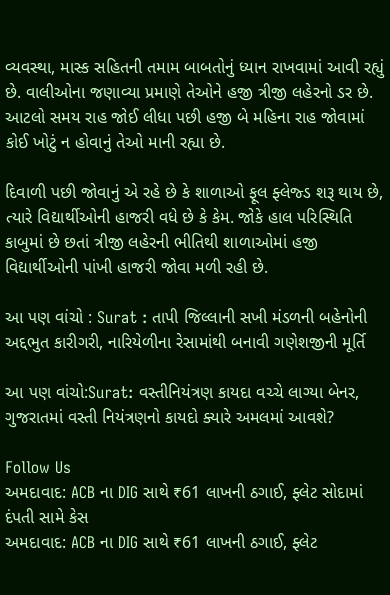વ્યવસ્થા, માસ્ક સહિતની તમામ બાબતોનું ધ્યાન રાખવામાં આવી રહ્યું છે. વાલીઓના જણાવ્યા પ્રમાણે તેઓને હજી ત્રીજી લહેરનો ડર છે. આટલો સમય રાહ જોઈ લીધા પછી હજી બે મહિના રાહ જોવામાં કોઈ ખોટું ન હોવાનું તેઓ માની રહ્યા છે.

દિવાળી પછી જોવાનું એ રહે છે કે શાળાઓ ફૂલ ફ્લેજ્ડ શરૂ થાય છે, ત્યારે વિદ્યાર્થીઓની હાજરી વધે છે કે કેમ. જોકે હાલ પરિસ્થિતિ કાબુમાં છે છતાં ત્રીજી લહેરની ભીતિથી શાળાઓમાં હજી વિદ્યાર્થીઓની પાંખી હાજરી જોવા મળી રહી છે.

આ પણ વાંચો : Surat : તાપી જિલ્લાની સખી મંડળની બહેનોની અદ્દભુત કારીગરી, નારિયેળીના રેસામાંથી બનાવી ગણેશજીની મૂર્તિ

આ પણ વાંચો:Surat: વસ્તીનિયંત્રણ કાયદા વચ્ચે લાગ્યા બેનર, ગુજરાતમાં વસ્તી નિયંત્રણનો કાયદો ક્યારે અમલમાં આવશે?

Follow Us
અમદાવાદ: ACB ના DIG સાથે ₹61 લાખની ઠગાઈ, ફ્લેટ સોદામાં દંપતી સામે કેસ
અમદાવાદ: ACB ના DIG સાથે ₹61 લાખની ઠગાઈ, ફ્લેટ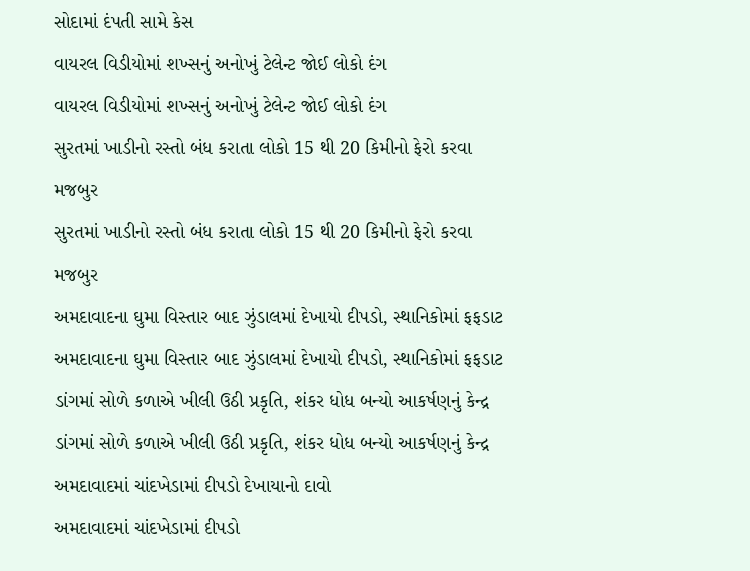સોદામાં દંપતી સામે કેસ
વાયરલ વિડીયોમાં શખ્સનું અનોખું ટેલેન્ટ જોઈ લોકો દંગ
વાયરલ વિડીયોમાં શખ્સનું અનોખું ટેલેન્ટ જોઈ લોકો દંગ
સુરતમાં ખાડીનો રસ્તો બંધ કરાતા લોકો 15 થી 20 કિમીનો ફેરો કરવા મજબુર
સુરતમાં ખાડીનો રસ્તો બંધ કરાતા લોકો 15 થી 20 કિમીનો ફેરો કરવા મજબુર
અમદાવાદના ઘુમા વિસ્તાર બાદ ઝુંડાલમાં દેખાયો દીપડો, સ્થાનિકોમાં ફફડાટ
અમદાવાદના ઘુમા વિસ્તાર બાદ ઝુંડાલમાં દેખાયો દીપડો, સ્થાનિકોમાં ફફડાટ
ડાંગમાં સોળે કળાએ ખીલી ઉઠી પ્રકૃતિ, શંકર ધોધ બન્યો આકર્ષણનું કેન્દ્ર
ડાંગમાં સોળે કળાએ ખીલી ઉઠી પ્રકૃતિ, શંકર ધોધ બન્યો આકર્ષણનું કેન્દ્ર
અમદાવાદમાં ચાંદખેડામાં દીપડો દેખાયાનો દાવો
અમદાવાદમાં ચાંદખેડામાં દીપડો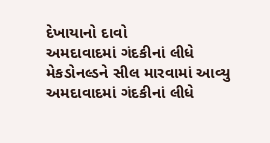દેખાયાનો દાવો
અમદાવાદમાં ગંદકીનાં લીધે મેકડોનલ્ડને સીલ મારવામાં આવ્યુ
અમદાવાદમાં ગંદકીનાં લીધે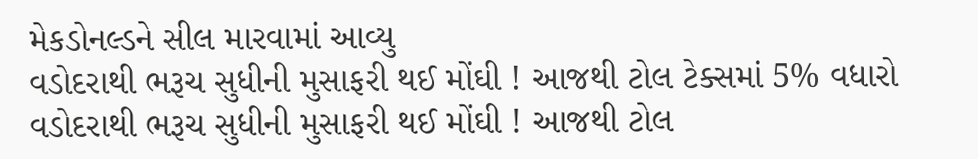મેકડોનલ્ડને સીલ મારવામાં આવ્યુ
વડોદરાથી ભરૂચ સુધીની મુસાફરી થઈ મોંઘી ! આજથી ટોલ ટેક્સમાં 5% વધારો
વડોદરાથી ભરૂચ સુધીની મુસાફરી થઈ મોંઘી ! આજથી ટોલ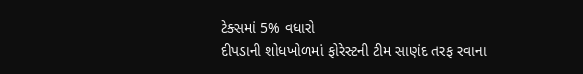ટેક્સમાં 5% વધારો
દીપડાની શોધખોળમાં ફોરેસ્ટની ટીમ સાણંદ તરફ રવાના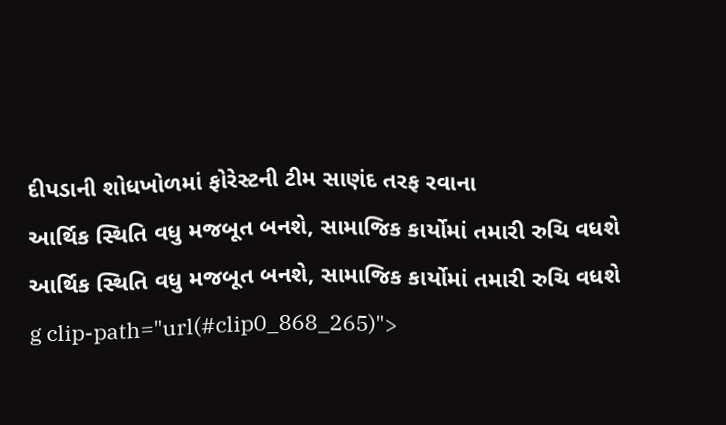દીપડાની શોધખોળમાં ફોરેસ્ટની ટીમ સાણંદ તરફ રવાના
આર્થિક સ્થિતિ વધુ મજબૂત બનશે, સામાજિક કાર્યોમાં તમારી રુચિ વધશે
આર્થિક સ્થિતિ વધુ મજબૂત બનશે, સામાજિક કાર્યોમાં તમારી રુચિ વધશે
g clip-path="url(#clip0_868_265)">